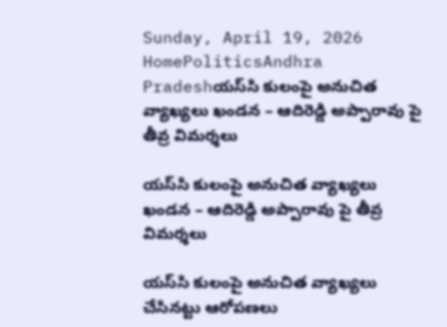Sunday, April 19, 2026
HomePoliticsAndhra Pradeshయస్‌సి కులంపై అనుచిత వ్యాఖ్యలు ఖండన – ఆదిరెడ్డి అప్పారావు పై తీవ్ర విమర్శలు

యస్‌సి కులంపై అనుచిత వ్యాఖ్యలు ఖండన – ఆదిరెడ్డి అప్పారావు పై తీవ్ర విమర్శలు

యస్‌సి కులంపై అనుచిత వ్యాఖ్యలు చేసినట్టు ఆరోపణలు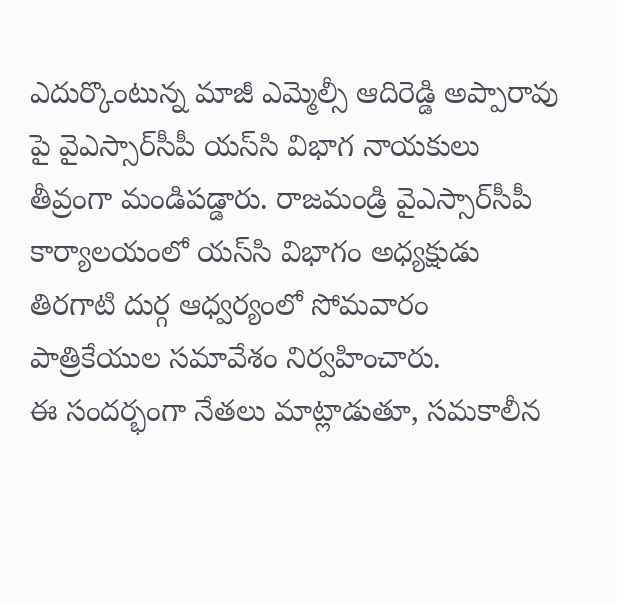ఎదుర్కొంటున్న మాజీ ఎమ్మెల్సీ ఆదిరెడ్డి అప్పారావు పై వైఎస్సార్‌సీపీ యస్‌సి విభాగ నాయకులు తీవ్రంగా మండిపడ్డారు. రాజమండ్రి వైఎస్సార్‌సీపీ కార్యాలయంలో యస్‌సి విభాగం అధ్యక్షుడు తిరగాటి దుర్గ ఆధ్వర్యంలో సోమవారం పాత్రికేయుల సమావేశం నిర్వహించారు.
ఈ సందర్భంగా నేతలు మాట్లాడుతూ, సమకాలీన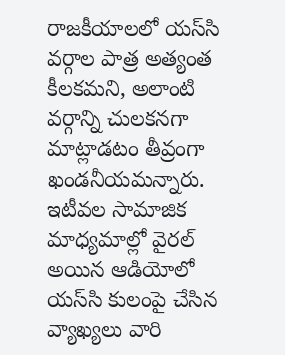రాజకీయాలలో యస్‌సి వర్గాల పాత్ర అత్యంత కీలకమని, అలాంటి వర్గాన్ని చులకనగా మాట్లాడటం తీవ్రంగా ఖండనీయమన్నారు. ఇటీవల సామాజిక మాధ్యమాల్లో వైరల్ అయిన ఆడియోలో యస్‌సి కులంపై చేసిన వ్యాఖ్యలు వారి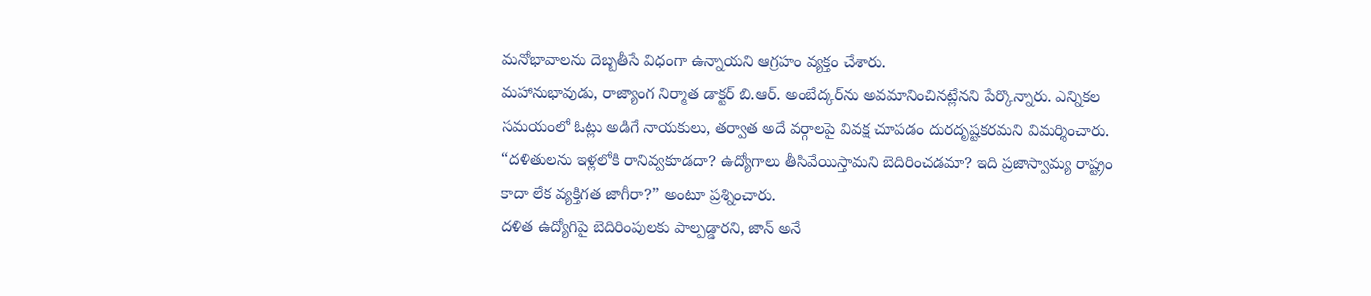మనోభావాలను దెబ్బతీసే విధంగా ఉన్నాయని ఆగ్రహం వ్యక్తం చేశారు.
మహానుభావుడు, రాజ్యాంగ నిర్మాత డాక్టర్ బి.ఆర్. అంబేద్కర్‌ను అవమానించినట్లేనని పేర్కొన్నారు. ఎన్నికల సమయంలో ఓట్లు అడిగే నాయకులు, తర్వాత అదే వర్గాలపై వివక్ష చూపడం దురదృష్టకరమని విమర్శించారు. “దళితులను ఇళ్లలోకి రానివ్వకూడదా? ఉద్యోగాలు తీసివేయిస్తామని బెదిరించడమా? ఇది ప్రజాస్వామ్య రాష్ట్రం కాదా లేక వ్యక్తిగత జాగీరా?” అంటూ ప్రశ్నించారు.
దళిత ఉద్యోగిపై బెదిరింపులకు పాల్పడ్డారని, జాన్ అనే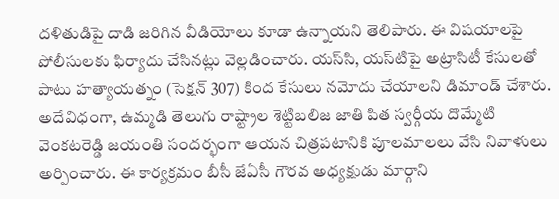దళితుడిపై దాడి జరిగిన వీడియోలు కూడా ఉన్నాయని తెలిపారు. ఈ విషయాలపై పోలీసులకు ఫిర్యాదు చేసినట్లు వెల్లడించారు. యస్‌సి, యస్‌టిపై అట్రాసిటీ కేసులతో పాటు హత్యాయత్నం (సెక్షన్ 307) కింద కేసులు నమోదు చేయాలని డిమాండ్ చేశారు.
అదేవిధంగా, ఉమ్మడి తెలుగు రాష్ట్రాల శెట్టిబలిజ జాతి పిత స్వర్గీయ దొమ్మేటి వెంకటరెడ్డి జయంతి సందర్భంగా ఆయన చిత్రపటానికి పూలమాలలు వేసి నివాళులు అర్పించారు. ఈ కార్యక్రమం బీసీ జేఏసీ గౌరవ అధ్యక్షుడు మార్గాని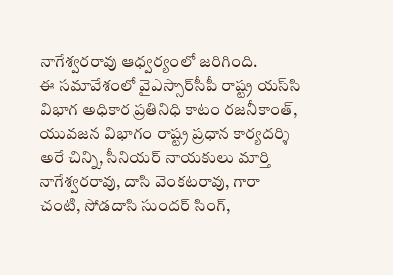నాగేశ్వరరావు ఆధ్వర్యంలో జరిగింది.
ఈ సమావేశంలో వైఎస్సార్‌సీపీ రాష్ట్ర యస్‌సి విభాగ అధికార ప్రతినిధి కాటం రజనీకాంత్, యువజన విభాగం రాష్ట్ర ప్రధాన కార్యదర్శి అరే చిన్ని, సీనియర్ నాయకులు మార్తి నాగేశ్వరరావు, దాసి వెంకటరావు, గారా చంటి, సోడదాసి సుందర్ సింగ్,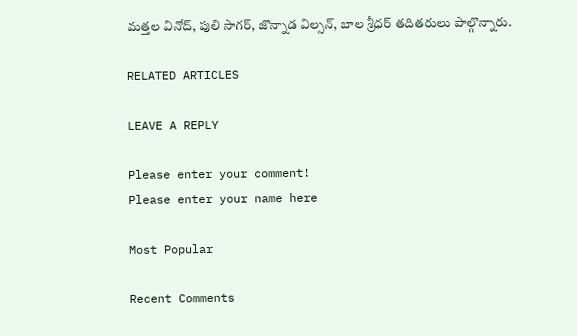మత్తల వినోద్, పులి సాగర్, జొన్నాడ విల్సన్, బాల శ్రీధర్ తదితరులు పాల్గొన్నారు.

RELATED ARTICLES

LEAVE A REPLY

Please enter your comment!
Please enter your name here

Most Popular

Recent Comments